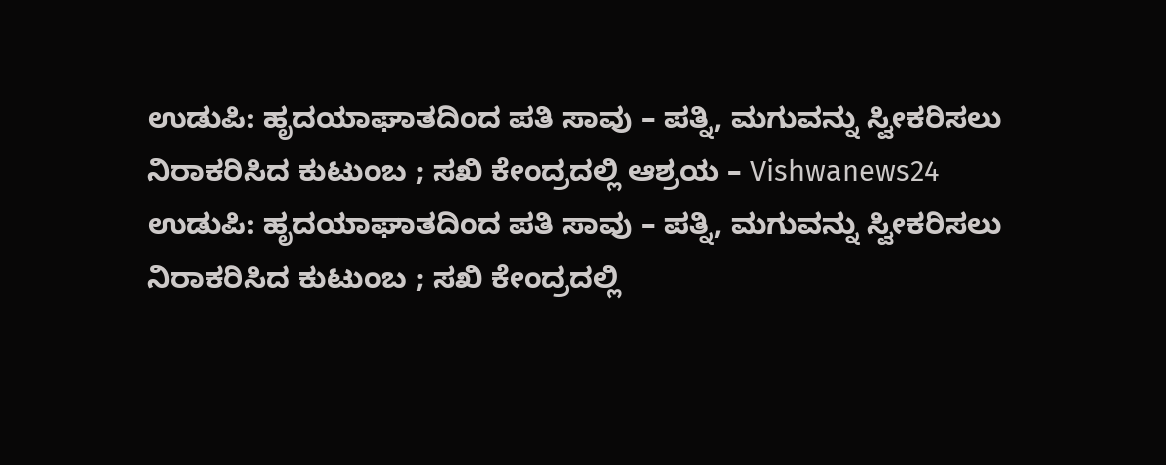ಉಡುಪಿ: ಹೃದಯಾಘಾತದಿಂದ ಪತಿ ಸಾವು – ಪತ್ನಿ, ಮಗುವನ್ನು ಸ್ವೀಕರಿಸಲು ನಿರಾಕರಿಸಿದ ಕುಟುಂಬ ; ಸಖಿ ಕೇಂದ್ರದಲ್ಲಿ ಆಶ್ರಯ – Vishwanews24
ಉಡುಪಿ: ಹೃದಯಾಘಾತದಿಂದ ಪತಿ ಸಾವು – ಪತ್ನಿ, ಮಗುವನ್ನು ಸ್ವೀಕರಿಸಲು ನಿರಾಕರಿಸಿದ ಕುಟುಂಬ ; ಸಖಿ ಕೇಂದ್ರದಲ್ಲಿ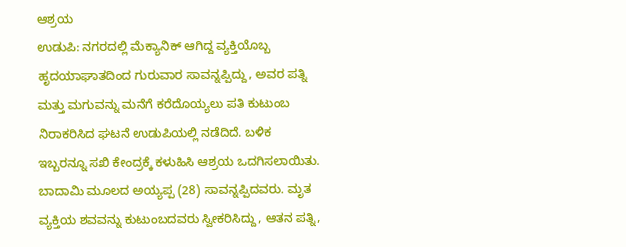ಆಶ್ರಯ
ಉಡುಪಿ: ನಗರದಲ್ಲಿ ಮೆಕ್ಯಾನಿಕ್ ಆಗಿದ್ದ ವ್ಯಕ್ತಿಯೊಬ್ಬ ಹೃದಯಾಘಾತದಿಂದ ಗುರುವಾರ ಸಾವನ್ನಪ್ಪಿದ್ದು, ಅವರ ಪತ್ನಿ ಮತ್ತು ಮಗುವನ್ನು ಮನೆಗೆ ಕರೆದೊಯ್ಯಲು ಪತಿ ಕುಟುಂಬ ನಿರಾಕರಿಸಿದ ಘಟನೆ ಉಡುಪಿಯಲ್ಲಿ ನಡೆದಿದೆ. ಬಳಿಕ ಇಬ್ಬರನ್ನೂ ಸಖಿ ಕೇಂದ್ರಕ್ಕೆ ಕಳುಹಿಸಿ ಆಶ್ರಯ ಒದಗಿಸಲಾಯಿತು.
ಬಾದಾಮಿ ಮೂಲದ ಅಯ್ಯಪ್ಪ (28) ಸಾವನ್ನಪ್ಪಿದವರು. ಮೃತ ವ್ಯಕ್ತಿಯ ಶವವನ್ನು ಕುಟುಂಬದವರು ಸ್ವೀಕರಿಸಿದ್ದು, ಆತನ ಪತ್ನಿ,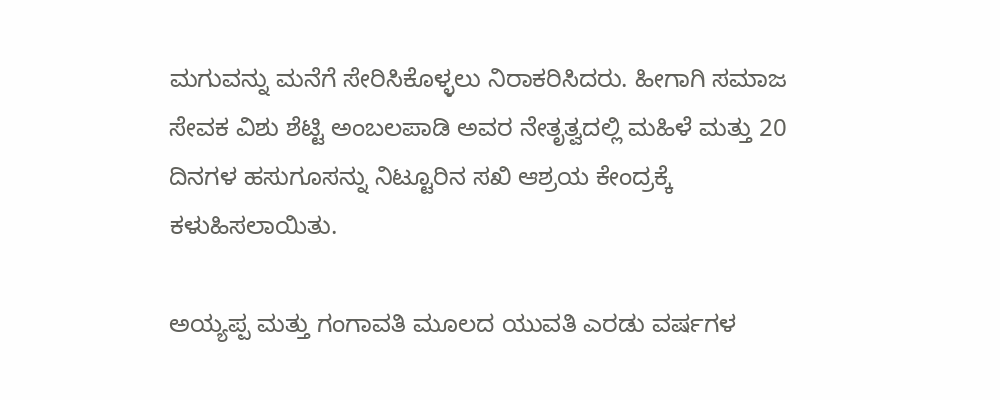ಮಗುವನ್ನು ಮನೆಗೆ ಸೇರಿಸಿಕೊಳ್ಳಲು ನಿರಾಕರಿಸಿದರು. ಹೀಗಾಗಿ ಸಮಾಜ ಸೇವಕ ವಿಶು ಶೆಟ್ಟಿ ಅಂಬಲಪಾಡಿ ಅವರ ನೇತೃತ್ವದಲ್ಲಿ ಮಹಿಳೆ ಮತ್ತು 20 ದಿನಗಳ ಹಸುಗೂಸನ್ನು ನಿಟ್ಟೂರಿನ ಸಖಿ ಆಶ್ರಯ ಕೇಂದ್ರಕ್ಕೆ ಕಳುಹಿಸಲಾಯಿತು.

ಅಯ್ಯಪ್ಪ ಮತ್ತು ಗಂಗಾವತಿ ಮೂಲದ ಯುವತಿ ಎರಡು ವರ್ಷಗಳ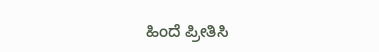ಹಿಂದೆ ಪ್ರೀತಿಸಿ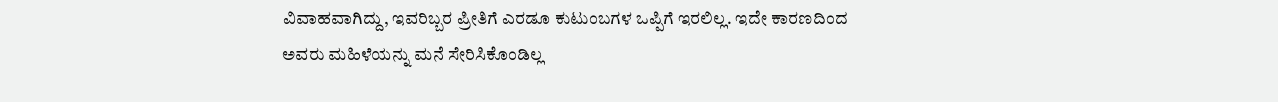ವಿವಾಹವಾಗಿದ್ದು, ಇವರಿಬ್ಬರ ಪ್ರೀತಿಗೆ ಎರಡೂ ಕುಟುಂಬಗಳ ಒಪ್ಪಿಗೆ ಇರಲಿಲ್ಲ. ಇದೇ ಕಾರಣದಿಂದ ಅವರು ಮಹಿಳೆಯನ್ನು ಮನೆ ಸೇರಿಸಿಕೊಂಡಿಲ್ಲ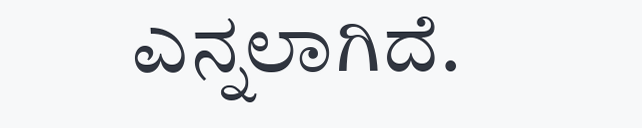ಎನ್ನಲಾಗಿದೆ.